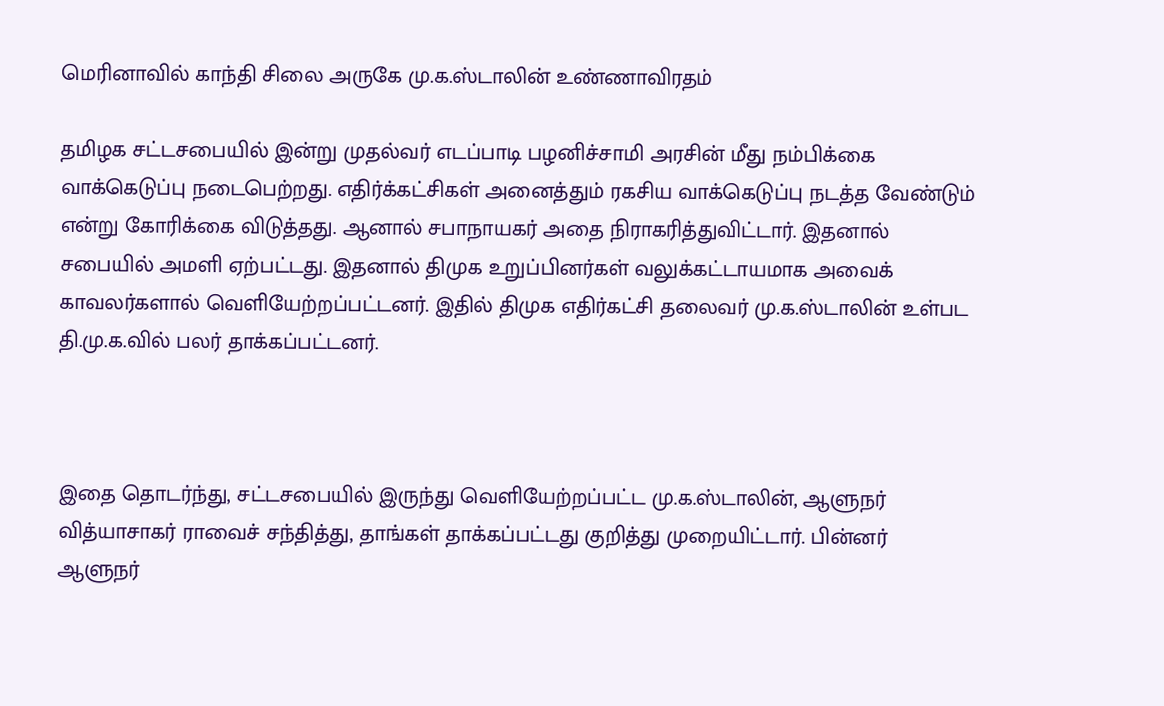மெரினாவில் காந்தி சிலை அருகே மு.க.ஸ்டாலின் உண்ணாவிரதம்

தமிழக சட்டசபையில் இன்று முதல்வர் எடப்பாடி பழனிச்சாமி அரசின் மீது நம்பிக்கை வாக்கெடுப்பு நடைபெற்றது. எதிர்க்கட்சிகள் அனைத்தும் ரகசிய வாக்கெடுப்பு நடத்த வேண்டும் என்று கோரிக்கை விடுத்தது. ஆனால் சபாநாயகர் அதை நிராகரித்துவிட்டார். இதனால் சபையில் அமளி ஏற்பட்டது. இதனால் திமுக உறுப்பினர்கள் வலுக்கட்டாயமாக அவைக் காவலர்களால் வெளியேற்றப்பட்டனர். இதில் திமுக எதிர்கட்சி தலைவர் மு.க.ஸ்டாலின் உள்பட தி.மு.க.வில் பலர் தாக்கப்பட்டனர்.



இதை தொடர்ந்து, சட்டசபையில் இருந்து வெளியேற்றப்பட்ட மு.க.ஸ்டாலின், ஆளுநர் வித்யாசாகர் ராவைச் சந்தித்து, தாங்கள் தாக்கப்பட்டது குறித்து முறையிட்டார். பின்னர் ஆளுநர்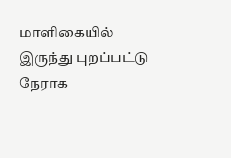மாளிகையில் இருந்து புறப்பட்டு நேராக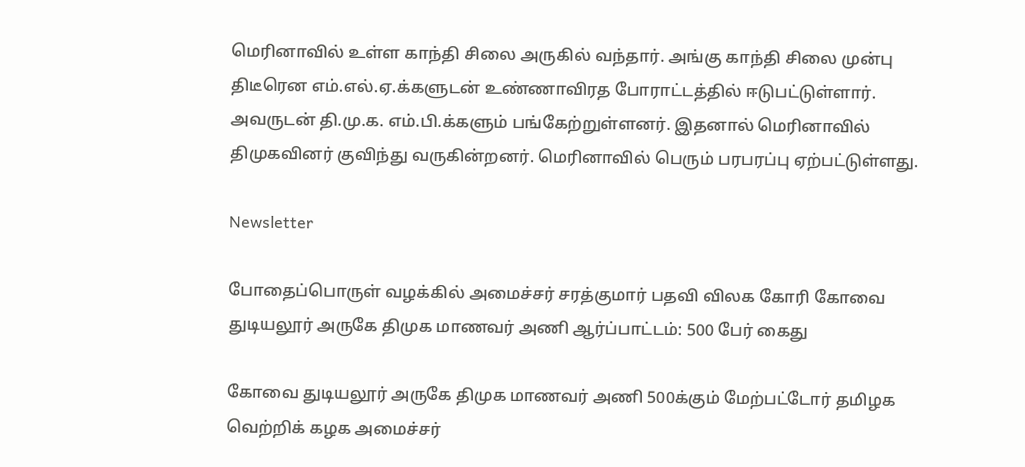மெரினாவில் உள்ள காந்தி சிலை அருகில் வந்தார். அங்கு காந்தி சிலை முன்பு திடீரென எம்.எல்.ஏ.க்களுடன் உண்ணாவிரத போராட்டத்தில் ஈடுபட்டுள்ளார். அவருடன் தி.மு.க. எம்.பி.க்களும் பங்கேற்றுள்ளனர். இதனால் மெரினாவில் திமுகவினர் குவிந்து வருகின்றனர். மெரினாவில் பெரும் பரபரப்பு ஏற்பட்டுள்ளது.

Newsletter

போதைப்பொருள் வழக்கில் அமைச்சர் சரத்குமார் பதவி விலக கோரி கோவை துடியலூர் அருகே திமுக மாணவர் அணி ஆர்ப்பாட்டம்: 500 பேர் கைது

கோவை துடியலூர் அருகே திமுக மாணவர் அணி 500க்கும் மேற்பட்டோர் தமிழக வெற்றிக் கழக அமைச்சர்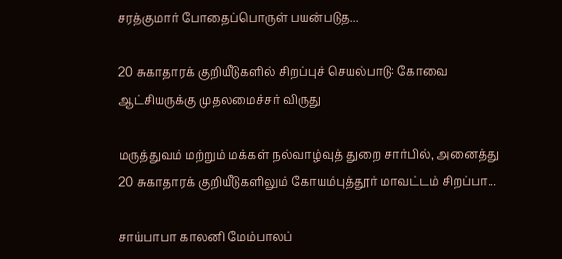சரத்குமார் போதைப்பொருள் பயன்படுத...

20 சுகாதாரக் குறியீடுகளில் சிறப்புச் செயல்பாடு: கோவை ஆட்சியருக்கு முதலமைச்சர் விருது

மருத்துவம் மற்றும் மக்கள் நல்வாழ்வுத் துறை சார்பில், அனைத்து 20 சுகாதாரக் குறியீடுகளிலும் கோயம்புத்தூர் மாவட்டம் சிறப்பா...

சாய்பாபா காலனி மேம்பாலப்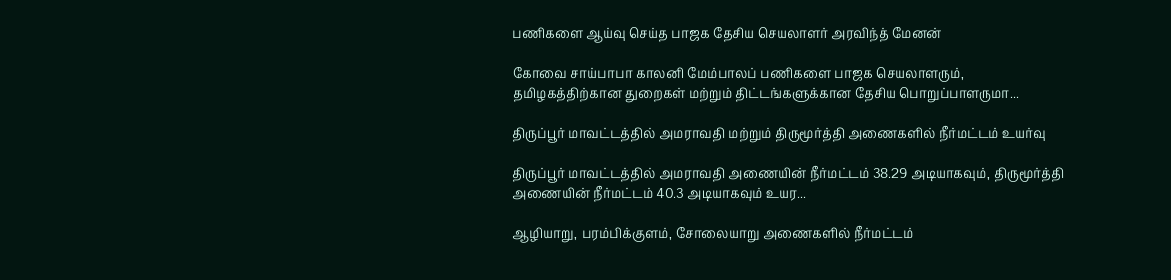பணிகளை ஆய்வு செய்த பாஜக தேசிய செயலாளர் அரவிந்த் மேனன்

கோவை சாய்பாபா காலனி மேம்பாலப் பணிகளை பாஜக செயலாளரும், தமிழகத்திற்கான துறைகள் மற்றும் திட்டங்களுக்கான தேசிய பொறுப்பாளருமா...

திருப்பூர் மாவட்டத்தில் அமராவதி மற்றும் திருமூர்த்தி அணைகளில் நீர்மட்டம் உயர்வு

திருப்பூர் மாவட்டத்தில் அமராவதி அணையின் நீர்மட்டம் 38.29 அடியாகவும், திருமூர்த்தி அணையின் நீர்மட்டம் 40.3 அடியாகவும் உயர...

ஆழியாறு, பரம்பிக்குளம், சோலையாறு அணைகளில் நீர்மட்டம்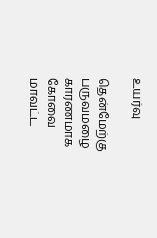உயர்வு

தென்மேற்கு பருவமழை காரணமாக கோவை மாவட்ட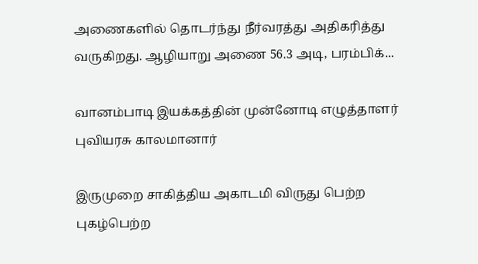அணைகளில் தொடர்ந்து நீர்வரத்து அதிகரித்து வருகிறது. ஆழியாறு அணை 56.3 அடி, பரம்பிக்...

வானம்பாடி இயக்கத்தின் முன்னோடி எழுத்தாளர் புவியரசு காலமானார்

இருமுறை சாகித்திய அகாடமி விருது பெற்ற புகழ்பெற்ற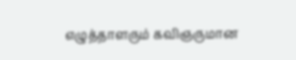எழுத்தாளரும் கவிஞருமான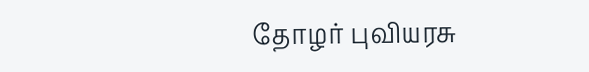தோழர் புவியரசு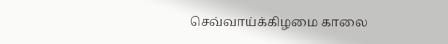செவ்வாய்க்கிழமை காலை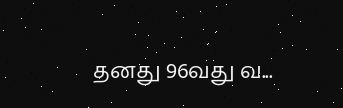தனது 96வது வ...